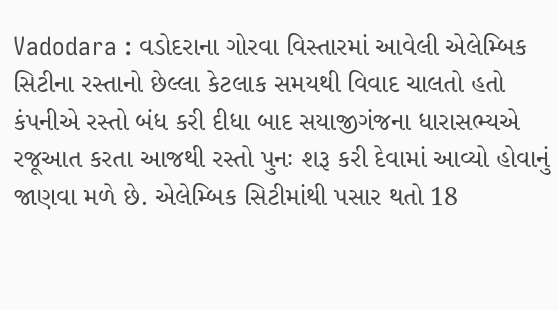Vadodara : વડોદરાના ગોરવા વિસ્તારમાં આવેલી એલેમ્બિક સિટીના રસ્તાનો છેલ્લા કેટલાક સમયથી વિવાદ ચાલતો હતો કંપનીએ રસ્તો બંધ કરી દીધા બાદ સયાજીગંજના ધારાસભ્યએ રજૂઆત કરતા આજથી રસ્તો પુનઃ શરૂ કરી દેવામાં આવ્યો હોવાનું જાણવા મળે છે. એલેમ્બિક સિટીમાંથી પસાર થતો 18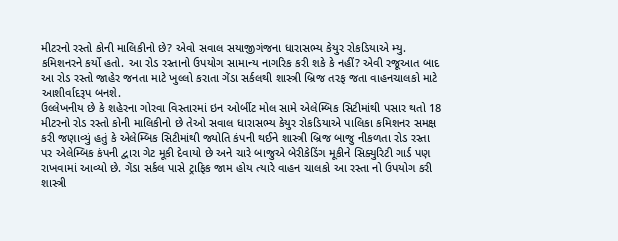મીટરનો રસ્તો કોની માલિકીનો છે? એવો સવાલ સયાજીગંજના ધારાસભ્ય કેયુર રોકડિયાએ મ્યુ. કમિશનરને કર્યો હતો. આ રોડ રસ્તાનો ઉપયોગ સામાન્ય નાગરિક કરી શકે કે નહીં? એવી રજૂઆત બાદ આ રોડ રસ્તો જાહેર જનતા માટે ખુલ્લો કરાતા ગેંડા સર્કલથી શાસ્ત્રી બ્રિજ તરફ જતા વાહનચાલકો માટે આશીર્વાદરૂપ બનશે.
ઉલ્લેખનીય છે કે શહેરના ગોરવા વિસ્તારમાં ઇન ઓર્બીટ મોલ સામે એલેમ્બિક સિટીમાંથી પસાર થતો 18 મીટરનો રોડ રસ્તો કોની માલિકીનો છે તેઓ સવાલ ધારાસભ્ય કેયુર રોકડિયાએ પાલિકા કમિશનર સમક્ષ કરી જણાવ્યું હતું કે એલેમ્બિક સિટીમાંથી જ્યોતિ કંપની થઈને શાસ્ત્રી બ્રિજ બાજુ નીકળતા રોડ રસ્તા પર એલેમ્બિક કંપની દ્વારા ગેટ મૂકી દેવાયો છે અને ચારે બાજુએ બેરીકેડિંગ મૂકીને સિક્યુરિટી ગાર્ડ પણ રાખવામાં આવ્યો છે. ગેંડા સર્કલ પાસે ટ્રાફિક જામ હોય ત્યારે વાહન ચાલકો આ રસ્તા નો ઉપયોગ કરી શાસ્ત્રી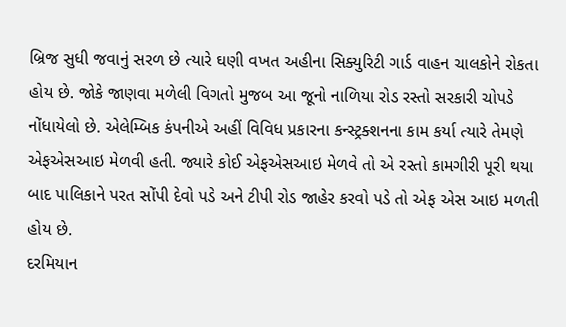બ્રિજ સુધી જવાનું સરળ છે ત્યારે ઘણી વખત અહીના સિક્યુરિટી ગાર્ડ વાહન ચાલકોને રોકતા હોય છે. જોકે જાણવા મળેલી વિગતો મુજબ આ જૂનો નાળિયા રોડ રસ્તો સરકારી ચોપડે નોંધાયેલો છે. એલેમ્બિક કંપનીએ અહીં વિવિધ પ્રકારના કન્સ્ટ્રક્શનના કામ કર્યા ત્યારે તેમણે એફએસઆઇ મેળવી હતી. જ્યારે કોઈ એફએસઆઇ મેળવે તો એ રસ્તો કામગીરી પૂરી થયા બાદ પાલિકાને પરત સોંપી દેવો પડે અને ટીપી રોડ જાહેર કરવો પડે તો એફ એસ આઇ મળતી હોય છે.
દરમિયાન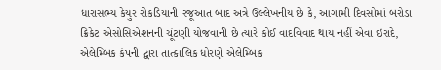ધારાસભ્ય કેયુર રોકડિયાની રજૂઆત બાદ અત્રે ઉલ્લેખનીય છે કે, આગામી દિવસોમાં બરોડા ક્રિકેટ એસોસિએશનની ચૂંટણી યોજવાની છે ત્યારે કોઈ વાદવિવાદ થાય નહીં એવા ઇરાદે, એલેમ્બિક કંપની દ્વારા તાત્કાલિક ધોરણે એલેમ્બિક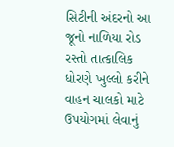સિટીની અંદરનો આ જૂનો નાળિયા રોડ રસ્તો તાત્કાલિક ધોરણે ખુલ્લો કરીને વાહન ચાલકો માટે ઉપયોગમાં લેવાનું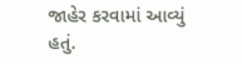જાહેર કરવામાં આવ્યું હતું.